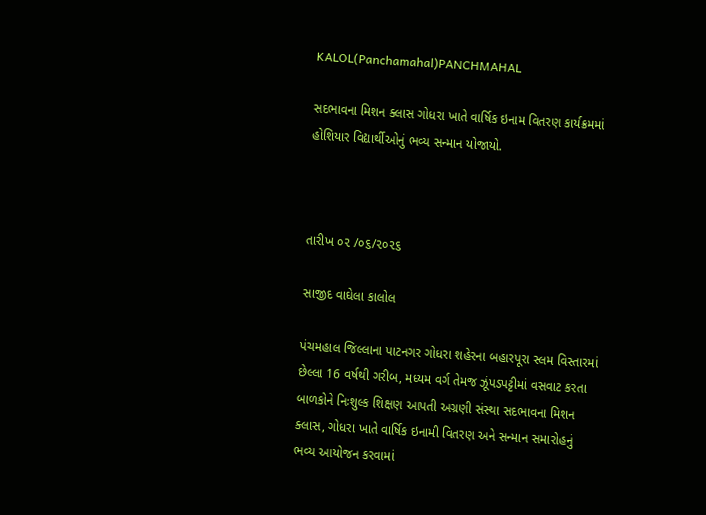KALOL(Panchamahal)PANCHMAHAL

સદભાવના મિશન ક્લાસ ગોધરા ખાતે વાર્ષિક ઇનામ વિતરણ કાર્યક્રમમાં હોશિયાર વિદ્યાર્થીઓનું ભવ્ય સન્માન યોજાયો.



તારીખ ૦૨ /૦૬/૨૦૨૬

સાજીદ વાઘેલા કાલોલ

પંચમહાલ જિલ્લાના પાટનગર ગોધરા શહેરના બહારપૂરા સ્લમ વિસ્તારમાં છેલ્લા 16 વર્ષથી ગરીબ, મધ્યમ વર્ગ તેમજ ઝૂંપડપટ્ટીમાં વસવાટ કરતા બાળકોને નિઃશુલ્ક શિક્ષણ આપતી અગ્રણી સંસ્થા સદભાવના મિશન ક્લાસ, ગોધરા ખાતે વાર્ષિક ઇનામી વિતરણ અને સન્માન સમારોહનું ભવ્ય આયોજન કરવામાં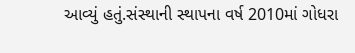આવ્યું હતું.સંસ્થાની સ્થાપના વર્ષ 2010માં ગોધરા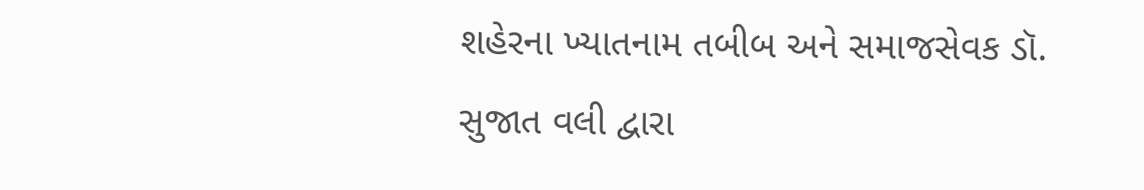શહેરના ખ્યાતનામ તબીબ અને સમાજસેવક ડૉ. સુજાત વલી દ્વારા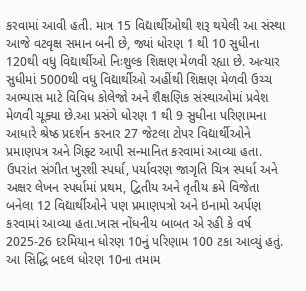કરવામાં આવી હતી. માત્ર 15 વિદ્યાર્થીઓથી શરૂ થયેલી આ સંસ્થા આજે વટવૃક્ષ સમાન બની છે, જ્યાં ધોરણ 1 થી 10 સુધીના 120થી વધુ વિદ્યાર્થીઓ નિઃશુલ્ક શિક્ષણ મેળવી રહ્યા છે. અત્યાર સુધીમાં 5000થી વધુ વિદ્યાર્થીઓ અહીંથી શિક્ષણ મેળવી ઉચ્ચ અભ્યાસ માટે વિવિધ કોલેજો અને શૈક્ષણિક સંસ્થાઓમાં પ્રવેશ મેળવી ચૂક્યા છે.આ પ્રસંગે ધોરણ 1 થી 9 સુધીના પરિણામના આધારે શ્રેષ્ઠ પ્રદર્શન કરનાર 27 જેટલા ટોપર વિદ્યાર્થીઓને પ્રમાણપત્ર અને ગિફ્ટ આપી સન્માનિત કરવામાં આવ્યા હતા. ઉપરાંત સંગીત ખુરશી સ્પર્ધા, પર્યાવરણ જાગૃતિ ચિત્ર સ્પર્ધા અને અક્ષર લેખન સ્પર્ધામાં પ્રથમ, દ્વિતીય અને તૃતીય ક્રમે વિજેતા બનેલા 12 વિદ્યાર્થીઓને પણ પ્રમાણપત્રો અને ઇનામો અર્પણ કરવામાં આવ્યા હતા.ખાસ નોંધનીય બાબત એ રહી કે વર્ષ 2025-26 દરમિયાન ધોરણ 10નું પરિણામ 100 ટકા આવ્યું હતું. આ સિદ્ધિ બદલ ધોરણ 10ના તમામ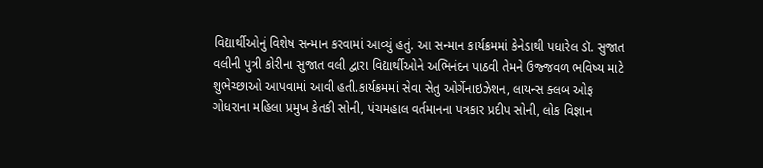વિદ્યાર્થીઓનું વિશેષ સન્માન કરવામાં આવ્યું હતું. આ સન્માન કાર્યક્રમમાં કેનેડાથી પધારેલ ડૉ. સુજાત વલીની પુત્રી કોરીના સુજાત વલી દ્વારા વિદ્યાર્થીઓને અભિનંદન પાઠવી તેમને ઉજ્જવળ ભવિષ્ય માટે શુભેચ્છાઓ આપવામાં આવી હતી.કાર્યક્રમમાં સેવા સેતુ ઓર્ગેનાઇઝેશન, લાયન્સ ક્લબ ઓફ ગોધરાના મહિલા પ્રમુખ કેતકી સોની, પંચમહાલ વર્તમાનના પત્રકાર પ્રદીપ સોની, લોક વિજ્ઞાન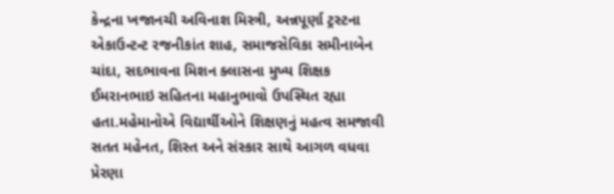કેન્દ્રના ખજાનચી અવિનાશ મિસ્ત્રી, અન્નપૂર્ણા ટ્રસ્ટના એકાઉન્ટન્ટ રજનીકાંત શાહ, સમાજસેવિકા સમીનાબેન ચાંદા, સદભાવના મિશન ક્લાસના મુખ્ય શિક્ષક ઈમરાનભાઇ સહિતના મહાનુભાવો ઉપસ્થિત રહ્યા હતા.મહેમાનોએ વિદ્યાર્થીઓને શિક્ષણનું મહત્વ સમજાવી સતત મહેનત, શિસ્ત અને સંસ્કાર સાથે આગળ વધવા પ્રેરણા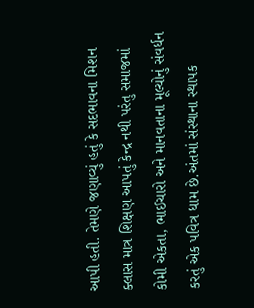આપી હતી. તેમણે જણાવ્યું હતું કે સદભાવના મિશન ક્લાસ માત્ર શિક્ષણ આપતું કેન્દ્ર નથી પરંતુ સમાજમાં કોમી એકતા, ભાઈચારો અને માનવતાના મૂલ્યોનું સંવર્ધન કરતું એક પવિત્ર ધામ છે.અંતમાં સંસ્થાના સ્થાપક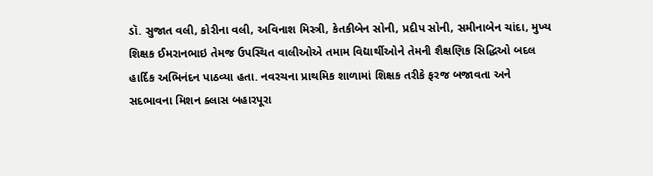ડૉ. સુજાત વલી, કોરીના વલી, અવિનાશ મિસ્ત્રી, કેતકીબેન સોની, પ્રદીપ સોની, સમીનાબેન ચાંદા, મુખ્ય શિક્ષક ઈમરાનભાઇ તેમજ ઉપસ્થિત વાલીઓએ તમામ વિદ્યાર્થીઓને તેમની શૈક્ષણિક સિદ્ધિઓ બદલ હાર્દિક અભિનંદન પાઠવ્યા હતા. નવરચના પ્રાથમિક શાળામાં શિક્ષક તરીકે ફરજ બજાવતા અને સદભાવના મિશન ક્લાસ બહારપૂરા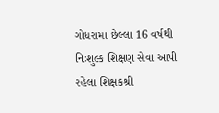ગોધરામા છેલ્લા 16 વર્ષથી નિઃશુલ્ક શિક્ષણ સેવા આપી રહેલા શિક્ષકશ્રી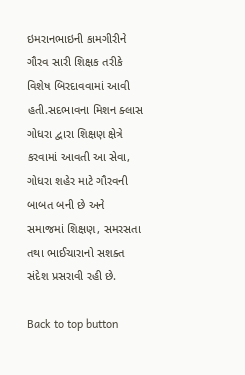ઇમરાનભાઇની કામગીરીને ગૌરવ સારી શિક્ષક તરીકે વિશેષ બિરદાવવામાં આવી હતી.સદભાવના મિશન ક્લાસ ગોધરા દ્વારા શિક્ષણ ક્ષેત્રે કરવામાં આવતી આ સેવા, ગોધરા શહેર માટે ગૌરવની બાબત બની છે અને સમાજમાં શિક્ષણ, સમરસતા તથા ભાઈચારાનો સશક્ત સંદેશ પ્રસરાવી રહી છે.

Back to top button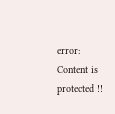error: Content is protected !!